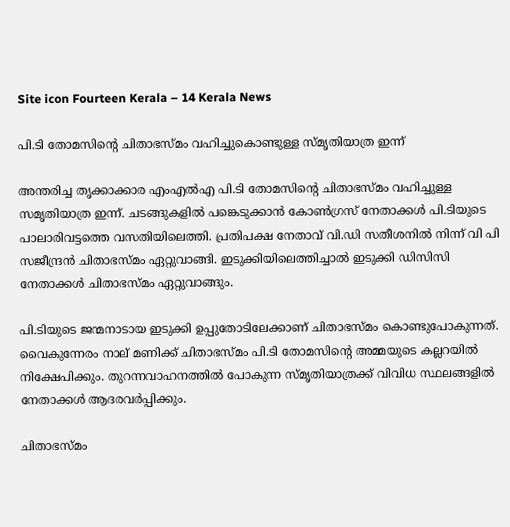Site icon Fourteen Kerala – 14 Kerala News

പി.ടി തോമസിന്റെ ചിതാഭസ്മം വഹിച്ചുകൊണ്ടുള്ള സ്മൃതിയാത്ര ഇന്ന്

അന്തരിച്ച തൃക്കാക്കാര എംഎല്‍എ പി.ടി തോമസിന്റെ ചിതാഭസ്മം വഹിച്ചുള്ള സമൃതിയാത്ര ഇന്ന്. ചടങ്ങുകളില്‍ പങ്കെടുക്കാന്‍ കോണ്‍ഗ്രസ് നേതാക്കള്‍ പി.ടിയുടെ പാലാരിവട്ടത്തെ വസതിയിലെത്തി. പ്രതിപക്ഷ നേതാവ് വി.ഡി സതീശനില്‍ നിന്ന് വി പി സജീന്ദ്രന്‍ ചിതാഭസ്മം ഏറ്റുവാങ്ങി. ഇടുക്കിയിലെത്തിച്ചാല്‍ ഇടുക്കി ഡിസിസി നേതാക്കള്‍ ചിതാഭസ്മം ഏറ്റുവാങ്ങും.

പി.ടിയുടെ ജന്മനാടായ ഇടുക്കി ഉപ്പുതോടിലേക്കാണ് ചിതാഭസ്മം കൊണ്ടുപോകുന്നത്. വൈകുന്നേരം നാല് മണിക്ക് ചിതാഭസ്മം പി.ടി തോമസിന്റെ അമ്മയുടെ കല്ലറയില്‍ നിക്ഷേപിക്കും. തുറന്നവാഹനത്തില്‍ പോകുന്ന സ്മൃതിയാത്രക്ക് വിവിധ സ്ഥലങ്ങളില്‍ നേതാക്കള്‍ ആദരവര്‍പ്പിക്കും.

ചിതാഭസ്മം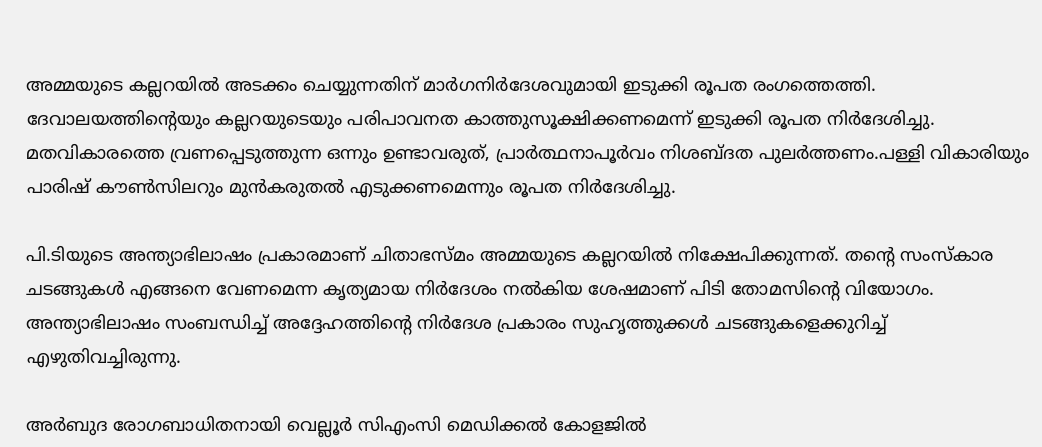അമ്മയുടെ കല്ലറയില്‍ അടക്കം ചെയ്യുന്നതിന് മാര്‍ഗനിര്‍ദേശവുമായി ഇടുക്കി രൂപത രംഗത്തെത്തി. ദേവാലയത്തിന്റെയും കല്ലറയുടെയും പരിപാവനത കാത്തുസൂക്ഷിക്കണമെന്ന് ഇടുക്കി രൂപത നിര്‍ദേശിച്ചു. മതവികാരത്തെ വ്രണപ്പെടുത്തുന്ന ഒന്നും ഉണ്ടാവരുത്, പ്രാര്‍ത്ഥനാപൂര്‍വം നിശബ്ദത പുലര്‍ത്തണം.പള്ളി വികാരിയും പാരിഷ് കൗണ്‍സിലറും മുന്‍കരുതല്‍ എടുക്കണമെന്നും രൂപത നിര്‍ദേശിച്ചു.

പി.ടിയുടെ അന്ത്യാഭിലാഷം പ്രകാരമാണ് ചിതാഭസ്മം അമ്മയുടെ കല്ലറയില്‍ നിക്ഷേപിക്കുന്നത്. തന്റെ സംസ്‌കാര ചടങ്ങുകള്‍ എങ്ങനെ വേണമെന്ന കൃത്യമായ നിര്‍ദേശം നല്‍കിയ ശേഷമാണ് പിടി തോമസിന്റെ വിയോഗം. അന്ത്യാഭിലാഷം സംബന്ധിച്ച് അദ്ദേഹത്തിന്റെ നിര്‍ദേശ പ്രകാരം സുഹൃത്തുക്കള്‍ ചടങ്ങുകളെക്കുറിച്ച് എഴുതിവച്ചിരുന്നു.

അര്‍ബുദ രോഗബാധിതനായി വെല്ലൂര്‍ സിഎംസി മെഡിക്കല്‍ കോളജില്‍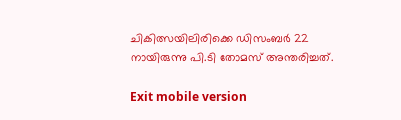ചികിത്സയിലിരിക്കെ ഡിസംബര്‍ 22 നായിരുന്നു പി.ടി തോമസ് അന്തരിച്ചത്.

Exit mobile version